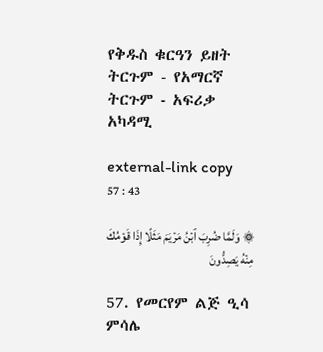የቅዱስ ቁርዓን ይዘት ትርጉም - የአማርኛ ትርጉም ‐ አፍሪቃ አካዳሚ

external-link copy
57 : 43

۞ وَلَمَّا ضُرِبَ ٱبۡنُ مَرۡيَمَ مَثَلًا إِذَا قَوۡمُكَ مِنۡهُ يَصِدُّونَ

57. የመርየም ልጅ ዒሳ ምሳሌ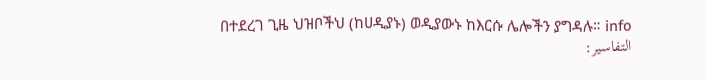በተደረገ ጊዜ ህዝቦችህ (ከሀዲያኑ) ወዲያውኑ ከእርሱ ሌሎችን ያግዳሉ። info
التفاسير: